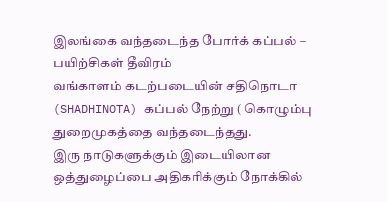இலங்கை வந்தடைந்த போர்க் கப்பல் – பயிற்சிகள் தீவிரம்
வங்காளம் கடற்படையின் சதிநொடா (SHADHINOTA) கப்பல் நேற்று ( கொழும்பு துறைமுகத்தை வந்தடைந்தது.
இரு நாடுகளுக்கும் இடையிலான ஒத்துழைப்பை அதிகரிக்கும் நோக்கில்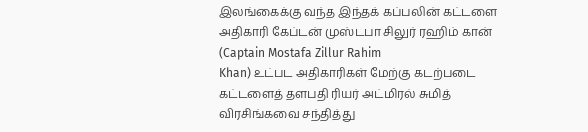இலங்கைக்கு வந்த இந்தக் கப்பலின் கட்டளை அதிகாரி கேப்டன் முஸ்டபா சிலுர் ரஹிம் கான் (Captain Mostafa Zillur Rahim
Khan) உட்பட அதிகாரிகள் மேற்கு கடற்படை கட்டளைத் தளபதி ரியர் அட்மிரல் சுமித் விரசிங்கவை சந்தித்து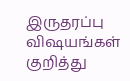இருதரப்பு விஷயங்கள் குறித்து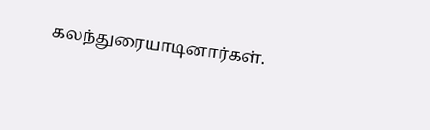கலந்துரையாடினார்கள்.